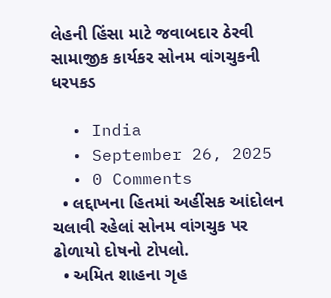લેહની હિંસા માટે જવાબદાર ઠેરવી સામાજીક કાર્યકર સોનમ વાંગચુકની ધરપકડ

  • India
  • September 26, 2025
  • 0 Comments
  • લદ્દાખના હિતમાં અહીંસક આંદોલન ચલાવી રહેલાં સોનમ વાંગચુક પર ઢોળાયો દોષનો ટોપલો.
  • અમિત શાહના ગૃહ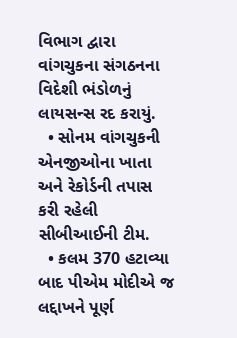વિભાગ દ્વારા વાંગચુકના સંગઠનના વિદેશી ભંડોળનું લાયસન્સ રદ કરાયું.
  • સોનમ વાંગચુકની એનજીઓના ખાતા અને રેકોર્ડની તપાસ કરી રહેલી સીબીઆઈની ટીમ.
  • કલમ 370 હટાવ્યા બાદ પીએમ મોદીએ જ લદ્દાખને પૂર્ણ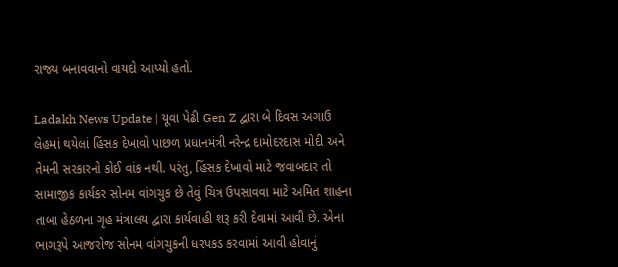રાજ્ય બનાવવાનો વાયદો આપ્યો હતો.

Ladakh News Update | યૂવા પેઢી Gen Z દ્વારા બે દિવસ અગાઉ લેહમાં થયેલાં હિંસક દેખાવો પાછળ પ્રધાનમંત્રી નરેન્દ્ર દામોદરદાસ મોદી અને તેમની સરકારનો કોઈ વાંક નથી. પરંતુ, હિંસક દેખાવો માટે જવાબદાર તો સામાજીક કાર્યકર સોનમ વાંગચુક છે તેવું ચિત્ર ઉપસાવવા માટે અમિત શાહના તાબા હેઠળના ગૃહ મંત્રાલય દ્વારા કાર્યવાહી શરૂ કરી દેવામાં આવી છે. એના ભાગરૂપે આજરોજ સોનમ વાંગચુકની ધરપકડ કરવામાં આવી હોવાનું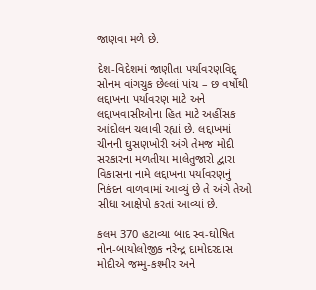જાણવા મળે છે.

દેશ-વિદેશમાં જાણીતા પર્યાવરણવિદ્ સોનમ વાંગચુક છેલ્લાં પાંચ – છ વર્ષોથી લદ્દાખના પર્યાવરણ માટે અને લદ્દાખવાસીઓના હિત માટે અહીંસક આંદોલન ચલાવી રહ્યાં છે. લદ્દાખમાં ચીનની ઘુસણખોરી અંગે તેમજ મોદી સરકારના મળતીયા માલેતુજારો દ્વારા વિકાસના નામે લદ્દાખના પર્યાવરણનું નિકંદન વાળવામાં આવ્યું છે તે અંગે તેઓ સીધા આક્ષેપો કરતાં આવ્યાં છે.

કલમ 370 હટાવ્યા બાદ સ્વ-ઘોષિત નોન-બાયોલોજીક નરેન્દ્ર દામોદરદાસ મોદીએ જમ્મુ-કશ્મીર અને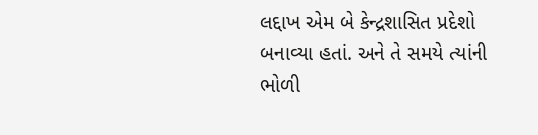લદ્દાખ એમ બે કેન્દ્રશાસિત પ્રદેશો બનાવ્યા હતાં. અને તે સમયે ત્યાંની ભોળી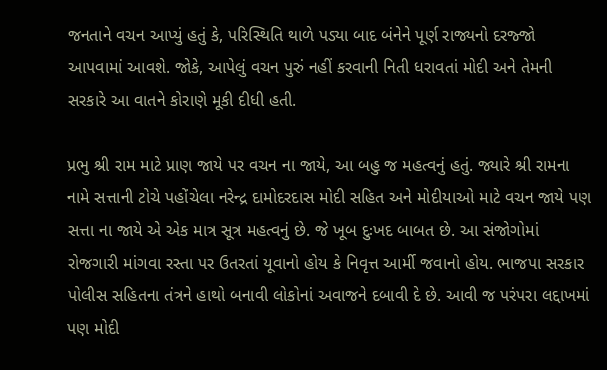જનતાને વચન આપ્યું હતું કે, પરિસ્થિતિ થાળે પડ્યા બાદ બંનેને પૂર્ણ રાજ્યનો દરજ્જો આપવામાં આવશે. જોકે, આપેલું વચન પુરું નહીં કરવાની નિતી ધરાવતાં મોદી અને તેમની સરકારે આ વાતને કોરાણે મૂકી દીધી હતી.

પ્રભુ શ્રી રામ માટે પ્રાણ જાયે પર વચન ના જાયે, આ બહુ જ મહત્વનું હતું. જ્યારે શ્રી રામના નામે સત્તાની ટોચે પહોંચેલા નરેન્દ્ર દામોદરદાસ મોદી સહિત અને મોદીયાઓ માટે વચન જાયે પણ સત્તા ના જાયે એ એક માત્ર સૂત્ર મહત્વનું છે. જે ખૂબ દુઃખદ બાબત છે. આ સંજોગોમાં રોજગારી માંગવા રસ્તા પર ઉતરતાં યૂવાનો હોય કે નિવૃત્ત આર્મી જવાનો હોય. ભાજપા સરકાર પોલીસ સહિતના તંત્રને હાથો બનાવી લોકોનાં અવાજને દબાવી દે છે. આવી જ પરંપરા લદ્દાખમાં પણ મોદી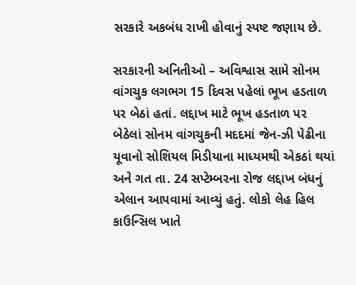સરકારે અકબંધ રાખી હોવાનું સ્પષ્ટ જણાય છે.

સરકારની અનિતીઓ – અવિશ્વાસ સામે સોનમ વાંગચુક લગભગ 15 દિવસ પહેલાં ભૂખ હડતાળ પર બેઠાં હતાં. લદ્દાખ માટે ભૂખ હડતાળ પર બેઠેલાં સોનમ વાંગચુકની મદદમાં જેન-ઝી પેઢીના યૂવાનો સોશિયલ મિડીયાના માધ્યમથી એકઠાં થયાં અને ગત તા. 24 સપ્ટેમ્બરના રોજ લદ્દાખ બંધનું એલાન આપવામાં આવ્યું હતું. લોકો લેહ હિલ કાઉન્સિલ ખાતે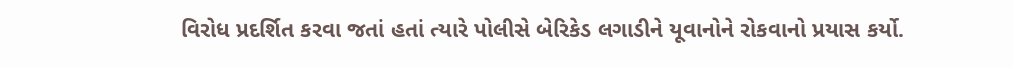વિરોધ પ્રદર્શિત કરવા જતાં હતાં ત્યારે પોલીસે બેરિકેડ લગાડીને યૂવાનોને રોકવાનો પ્રયાસ કર્યો.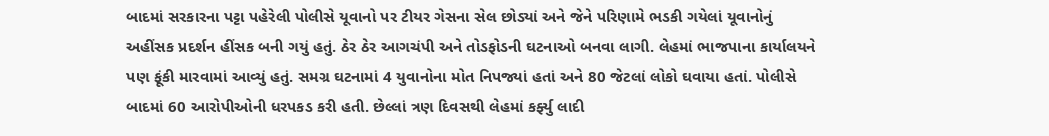બાદમાં સરકારના પટ્ટા પહેરેલી પોલીસે યૂવાનો પર ટીયર ગેસના સેલ છોડ્યાં અને જેને પરિણામે ભડકી ગયેલાં યૂવાનોનું અહીંસક પ્રદર્શન હીંસક બની ગયું હતું. ઠેર ઠેર આગચંપી અને તોડફોડની ઘટનાઓ બનવા લાગી. લેહમાં ભાજપાના કાર્યાલયને પણ ફૂંકી મારવામાં આવ્યું હતું. સમગ્ર ઘટનામાં 4 યુવાનોના મોત નિપજ્યાં હતાં અને 80 જેટલાં લોકો ઘવાયા હતાં. પોલીસે બાદમાં 60 આરોપીઓની ધરપકડ કરી હતી. છેલ્લાં ત્રણ દિવસથી લેહમાં કર્ફ્યુ લાદી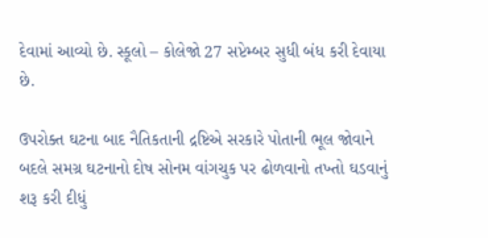દેવામાં આવ્યો છે. સ્કૂલો – કોલેજો 27 સપ્ટેમ્બર સુધી બંધ કરી દેવાયા છે.

ઉપરોક્ત ઘટના બાદ નૈતિકતાની દ્રષ્ટિએ સરકારે પોતાની ભૂલ જોવાને બદલે સમગ્ર ઘટનાનો દોષ સોનમ વાંગચુક પર ઢોળવાનો તખ્તો ઘડવાનું શરૂ કરી દીધું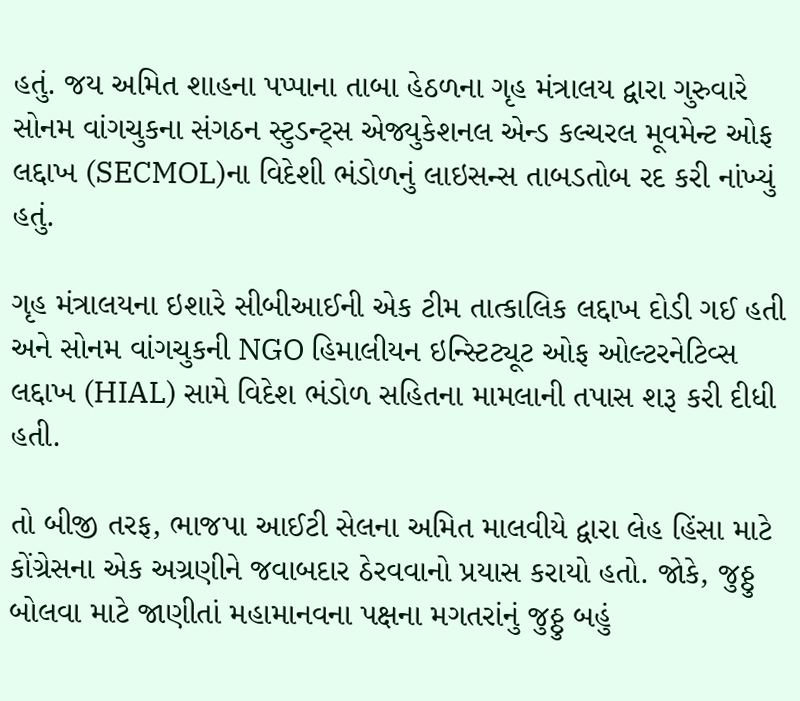હતું. જય અમિત શાહના પપ્પાના તાબા હેઠળના ગૃહ મંત્રાલય દ્વારા ગુરુવારે સોનમ વાંગચુકના સંગઠન સ્ટુડન્ટ્સ એજ્યુકેશનલ એન્ડ કલ્ચરલ મૂવમેન્ટ ઓફ લદ્દાખ (SECMOL)ના વિદેશી ભંડોળનું લાઇસન્સ તાબડતોબ રદ કરી નાંખ્યું હતું.

ગૃહ મંત્રાલયના ઇશારે સીબીઆઈની એક ટીમ તાત્કાલિક લદ્દાખ દોડી ગઈ હતી અને સોનમ વાંગચુકની NGO હિમાલીયન ઇન્સ્ટિટ્યૂટ ઓફ ઓલ્ટરનેટિવ્સ લદ્દાખ (HIAL) સામે વિદેશ ભંડોળ સહિતના મામલાની તપાસ શરૂ કરી દીધી હતી.

તો બીજી તરફ, ભાજપા આઈટી સેલના અમિત માલવીયે દ્વારા લેહ હિંસા માટે કોંગ્રેસના એક અગ્રણીને જવાબદાર ઠેરવવાનો પ્રયાસ કરાયો હતો. જોકે, જુઠ્ઠુ બોલવા માટે જાણીતાં મહામાનવના પક્ષના મગતરાંનું જુઠ્ઠુ બહું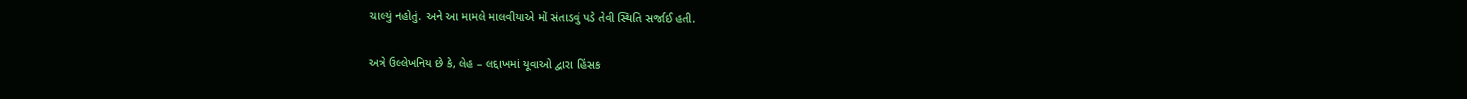ચાલ્યું નહોતું. અને આ મામલે માલવીયાએ મોં સંતાડવું પડે તેવી સ્થિતિ સર્જાઈ હતી.

અત્રે ઉલ્લેખનિય છે કે, લેહ – લદ્દાખમાં યૂવાઓ દ્વારા હિંસક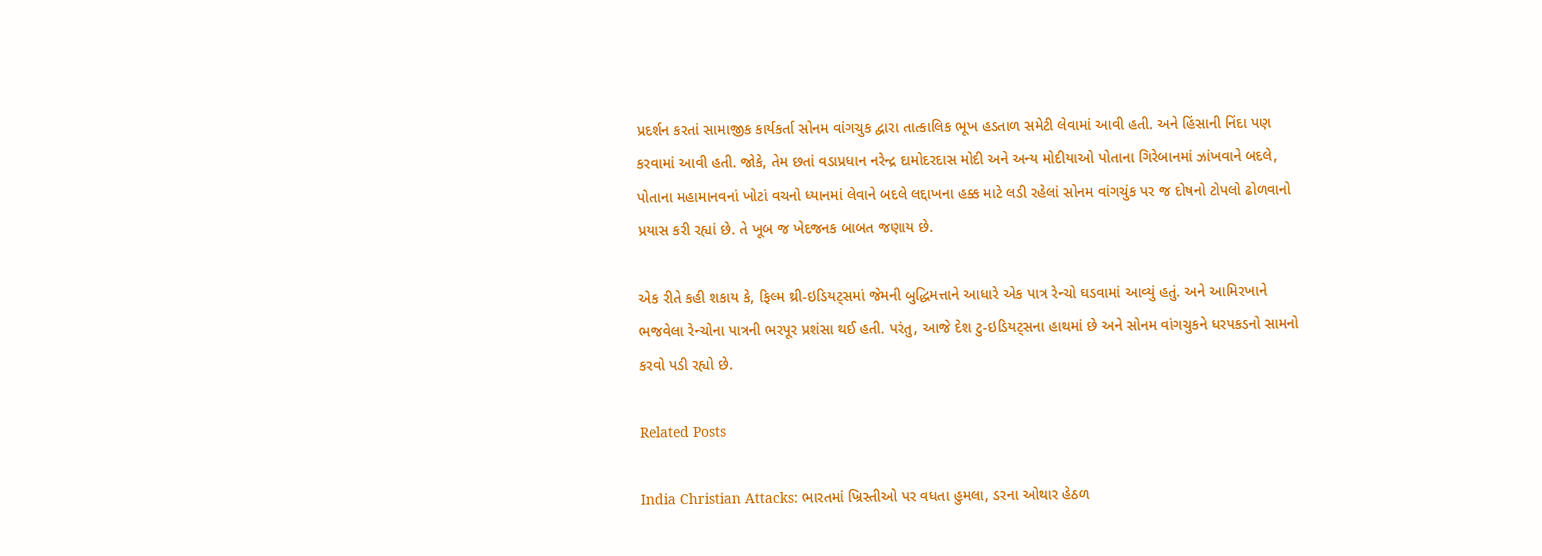પ્રદર્શન કરતાં સામાજીક કાર્યકર્તા સોનમ વાંગચુક દ્વારા તાત્કાલિક ભૂખ હડતાળ સમેટી લેવામાં આવી હતી. અને હિંસાની નિંદા પણ કરવામાં આવી હતી. જોકે, તેમ છતાં વડાપ્રધાન નરેન્દ્ર દામોદરદાસ મોદી અને અન્ય મોદીયાઓ પોતાના ગિરેબાનમાં ઝાંખવાને બદલે, પોતાના મહામાનવનાં ખોટાં વચનો ધ્યાનમાં લેવાને બદલે લદ્દાખના હક્ક માટે લડી રહેલાં સોનમ વાંગચુંક પર જ દોષનો ટોપલો ઢોળવાનો પ્રયાસ કરી રહ્યાં છે. તે ખૂબ જ ખેદજનક બાબત જણાય છે.

એક રીતે કહી શકાય કે, ફિલ્મ થ્રી-ઇડિયટ્સમાં જેમની બુદ્ધિમત્તાને આધારે એક પાત્ર રેન્ચો ઘડવામાં આવ્યું હતું. અને આમિરખાને ભજવેલા રેન્ચોના પાત્રની ભરપૂર પ્રશંસા થઈ હતી. પરંતુ, આજે દેશ ટુ-ઇડિયટ્સના હાથમાં છે અને સોનમ વાંગચુકને ધરપકડનો સામનો કરવો પડી રહ્યો છે.

Related Posts

India Christian Attacks: ભારતમાં ખ્રિસ્તીઓ પર વધતા હુમલા, ડરના ઓથાર હેઠળ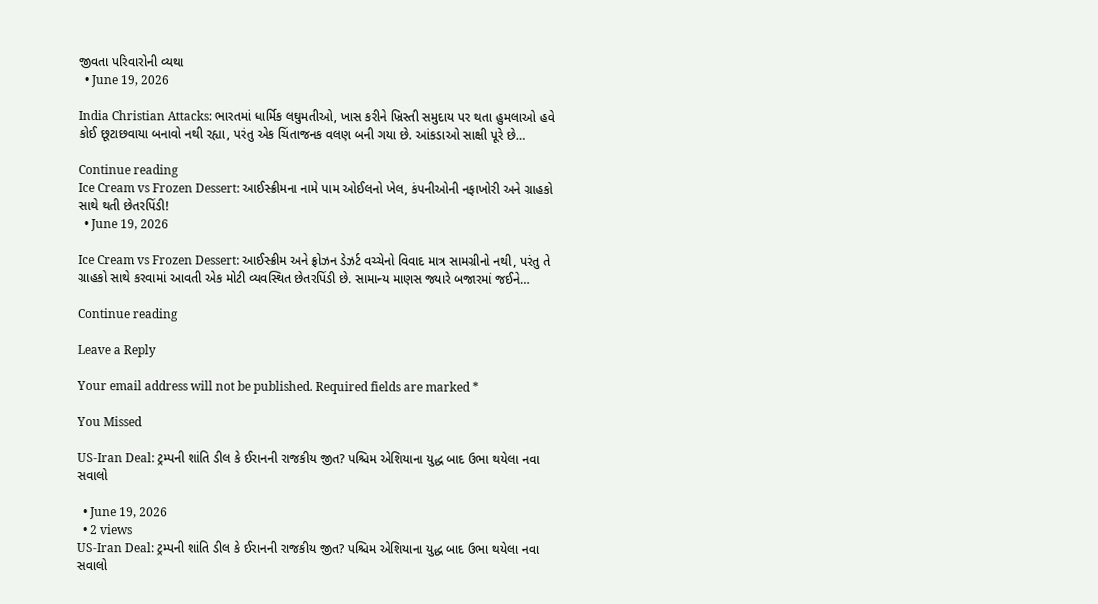જીવતા પરિવારોની વ્યથા
  • June 19, 2026

India Christian Attacks: ભારતમાં ધાર્મિક લઘુમતીઓ, ખાસ કરીને ખ્રિસ્તી સમુદાય પર થતા હુમલાઓ હવે કોઈ છૂટાછવાયા બનાવો નથી રહ્યા, પરંતુ એક ચિંતાજનક વલણ બની ગયા છે. આંકડાઓ સાક્ષી પૂરે છે…

Continue reading
Ice Cream vs Frozen Dessert: આઈસ્ક્રીમના નામે પામ ઓઈલનો ખેલ, કંપનીઓની નફાખોરી અને ગ્રાહકો સાથે થતી છેતરપિંડી!
  • June 19, 2026

Ice Cream vs Frozen Dessert: આઈસ્ક્રીમ અને ફ્રોઝન ડેઝર્ટ વચ્ચેનો વિવાદ માત્ર સામગ્રીનો નથી, પરંતુ તે ગ્રાહકો સાથે કરવામાં આવતી એક મોટી વ્યવસ્થિત છેતરપિંડી છે. સામાન્ય માણસ જ્યારે બજારમાં જઈને…

Continue reading

Leave a Reply

Your email address will not be published. Required fields are marked *

You Missed

US-Iran Deal: ટ્રમ્પની શાંતિ ડીલ કે ઈરાનની રાજકીય જીત? પશ્ચિમ એશિયાના યુદ્ધ બાદ ઉભા થયેલા નવા સવાલો

  • June 19, 2026
  • 2 views
US-Iran Deal: ટ્રમ્પની શાંતિ ડીલ કે ઈરાનની રાજકીય જીત? પશ્ચિમ એશિયાના યુદ્ધ બાદ ઉભા થયેલા નવા સવાલો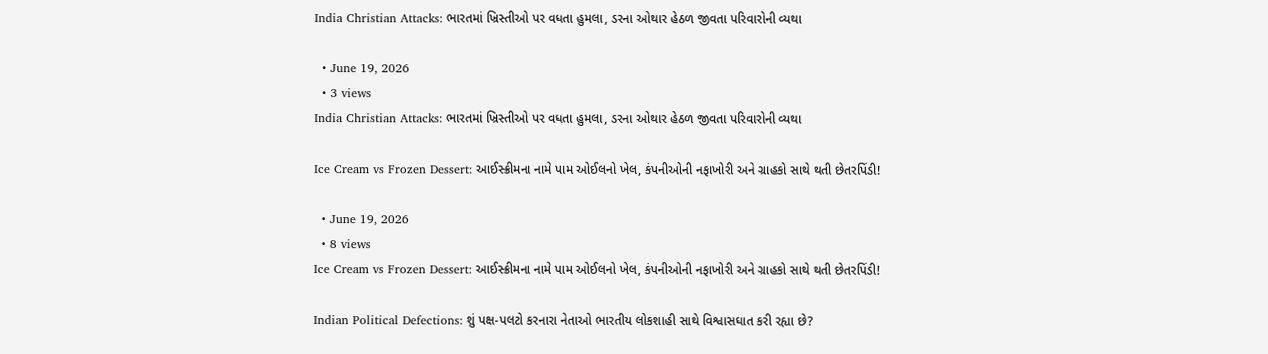India Christian Attacks: ભારતમાં ખ્રિસ્તીઓ પર વધતા હુમલા, ડરના ઓથાર હેઠળ જીવતા પરિવારોની વ્યથા

  • June 19, 2026
  • 3 views
India Christian Attacks: ભારતમાં ખ્રિસ્તીઓ પર વધતા હુમલા, ડરના ઓથાર હેઠળ જીવતા પરિવારોની વ્યથા

Ice Cream vs Frozen Dessert: આઈસ્ક્રીમના નામે પામ ઓઈલનો ખેલ, કંપનીઓની નફાખોરી અને ગ્રાહકો સાથે થતી છેતરપિંડી!

  • June 19, 2026
  • 8 views
Ice Cream vs Frozen Dessert: આઈસ્ક્રીમના નામે પામ ઓઈલનો ખેલ, કંપનીઓની નફાખોરી અને ગ્રાહકો સાથે થતી છેતરપિંડી!

Indian Political Defections: શું પક્ષ-પલટો કરનારા નેતાઓ ભારતીય લોકશાહી સાથે વિશ્વાસઘાત કરી રહ્યા છે?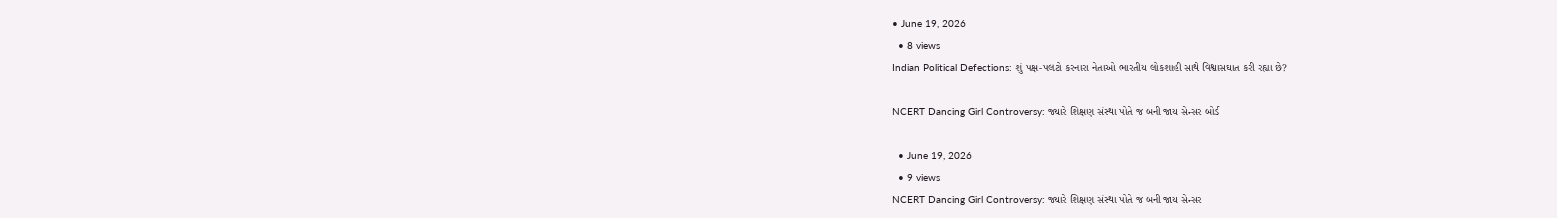• June 19, 2026
  • 8 views
Indian Political Defections: શું પક્ષ-પલટો કરનારા નેતાઓ ભારતીય લોકશાહી સાથે વિશ્વાસઘાત કરી રહ્યા છે?

NCERT Dancing Girl Controversy: જ્યારે શિક્ષણ સંસ્થા પોતે જ બની જાય સેન્સર બોર્ડ

  • June 19, 2026
  • 9 views
NCERT Dancing Girl Controversy: જ્યારે શિક્ષણ સંસ્થા પોતે જ બની જાય સેન્સર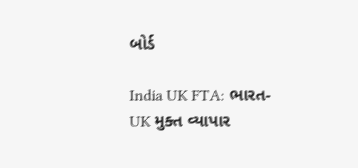બોર્ડ

India UK FTA: ભારત-UK મુક્ત વ્યાપાર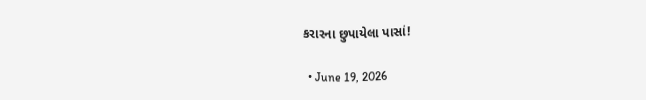કરારના છુપાયેલા પાસાં!

  • June 19, 2026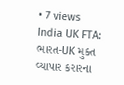• 7 views
India UK FTA: ભારત-UK મુક્ત વ્યાપાર કરારના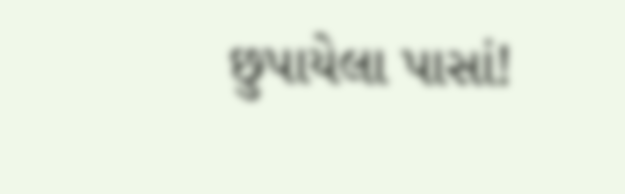છુપાયેલા પાસાં!